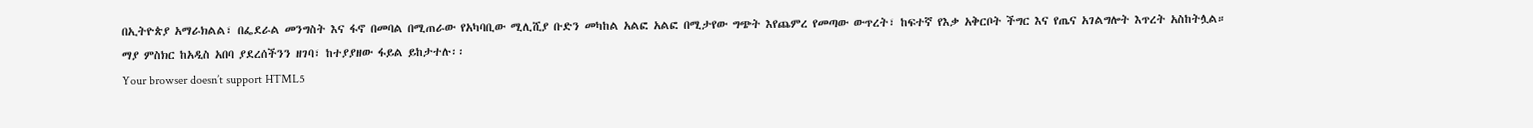በኢትዮጵያ አማራክልል፣ በፌደራል መንግስት እና ፋኖ በመባል በሚጠራው የአካባቢው ሚሊሺያ ቡድን መካከል አልፎ አልፎ በሚታየው ግጭት እየጨምረ የመጣው ውጥረት፣ ከፍተኛ የእቃ አቅርቦት ችግር እና የጤና አገልግሎት እጥረት አስከትሏል።
ማያ ምስክር ከአዲስ አበባ ያደረሰችንን ዘገባ፣ ከተያያዘው ፋይል ይከታተሉ፡፡
Your browser doesn’t support HTML5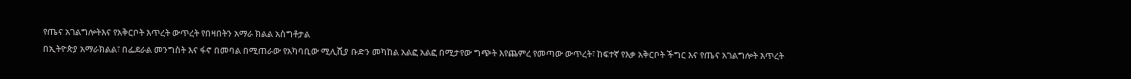የጤና አገልግሎትእና የአቅርቦት እጥረት ውጥረት የበዛበትን አማራ ክልል አስግቶታል
በኢትዮጵያ አማራክልል፣ በፌደራል መንግስት እና ፋኖ በመባል በሚጠራው የአካባቢው ሚሊሺያ ቡድን መካከል አልፎ አልፎ በሚታየው ግጭት እየጨምረ የመጣው ውጥረት፣ ከፍተኛ የእቃ አቅርቦት ችግር እና የጤና አገልግሎት እጥረት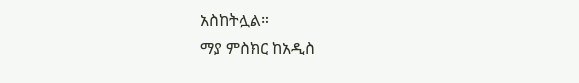አስከትሏል።
ማያ ምስክር ከአዲስ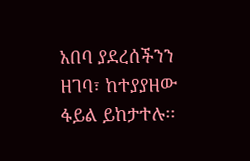አበባ ያደረሰችንን ዘገባ፣ ከተያያዘው ፋይል ይከታተሉ፡፡